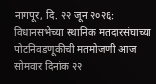नागपूर, दि. २२ जून २०२६: विधानसभेच्या स्थानिक मतदारसंघाच्या पोटनिवडणूकीची मतमोजणी आज सोमवार दिनांक २२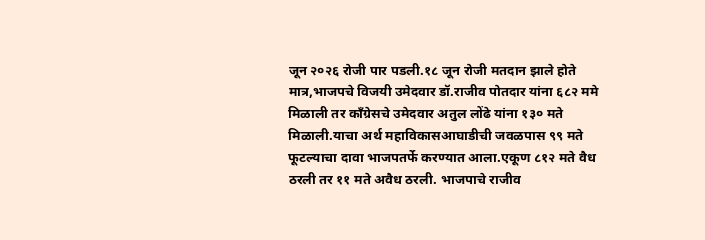जून २०२६ रोजी पार पडली.१८ जून रोजी मतदान झाले होते मात्र,भाजपचे विजयी उमेदवार डॉ.राजीव पोतदार यांना ६८२ ममे मिळाली तर काँग्रेसचे उमेदवार अतुल लोंढे यांना १३० मते मिळाली.याचा अर्थ महाविकासआघाडीची जवळपास ९९ मते फूटल्याचा दावा भाजपतर्फे करण्यात आला.एकूण ८१२ मते वैध ठरली तर ११ मते अवैध ठरली. भाजपाचे राजीव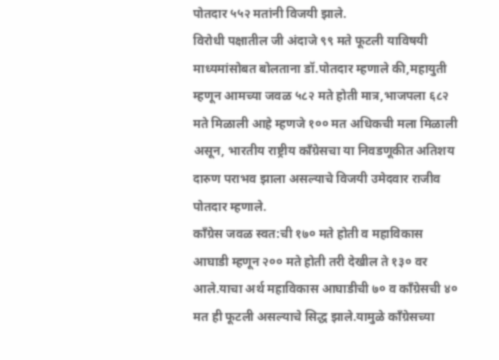पोतदार ५५२ मतांनी विजयी झाले.
विरोधी पक्षातील जी अंदाजे ९९ मते फूटली याविषयी माध्यमांसोबत बोलताना डॉ.पोतदार म्हणाले की,महायुती म्हणून आमच्या जवळ ५८२ मते होती मात्र,भाजपला ६८२ मते मिळाली आहे म्हणजे १०० मत अधिकची मला मिळाली असून, भारतीय राष्ट्रीय काँग्रेसचा या निवडणूकीत अतिशय दारुण पराभव झाला असल्याचे विजयी उमेदवार राजीव पोतदार म्हणाले.
काँग्रेस जवळ स्वत:ची १७० मते होती व महाविकास आघाडी म्हणून २०० मते होती तरी देखील ते १३० वर आले.याचा अर्थ महाविकास आघाडीची ७० व काँग्रेसची ४० मत ही फूटली असल्याचे सिद्ध झाले.यामुळे काँग्रेसच्या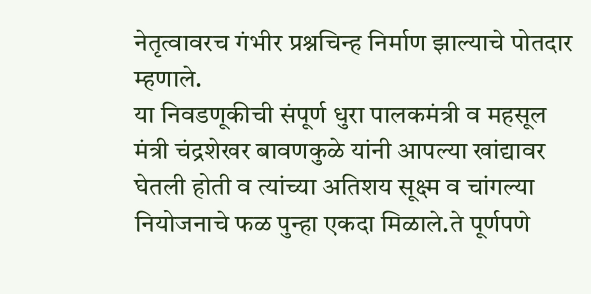नेतृत्वावरच गंभीर प्रश्नचिन्ह निर्माण झाल्याचे पोतदार म्हणाले.
या निवडणूकीची संपूर्ण धुरा पालकमंत्री व महसूल मंत्री चंद्रशेखर बावणकुळे यांनी आपल्या खांद्यावर घेतली होती व त्यांच्या अतिशय सूक्ष्म व चांगल्या नियोजनाचे फळ पुन्हा एकदा मिळाले.ते पूर्णपणे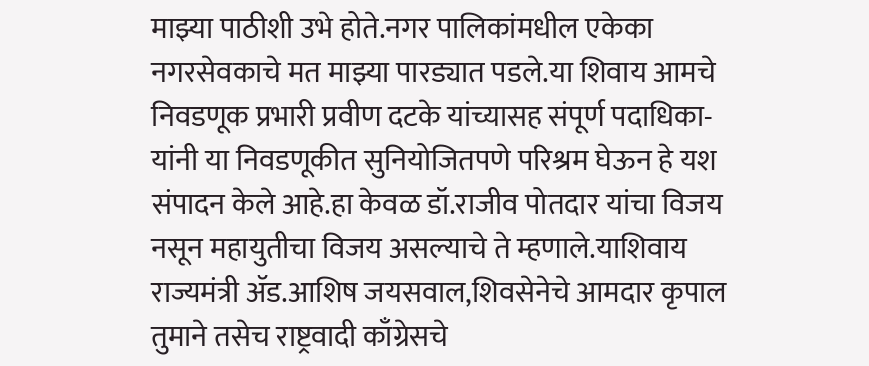माझ्या पाठीशी उभे होते.नगर पालिकांमधील एकेका नगरसेवकाचे मत माझ्या पारड्यात पडले.या शिवाय आमचे निवडणूक प्रभारी प्रवीण दटके यांच्यासह संपूर्ण पदाधिका-यांनी या निवडणूकीत सुनियोजितपणे परिश्रम घेऊन हे यश संपादन केले आहे.हा केवळ डॉ.राजीव पोतदार यांचा विजय नसून महायुतीचा विजय असल्याचे ते म्हणाले.याशिवाय राज्यमंत्री ॲड.आशिष जयसवाल,शिवसेनेचे आमदार कृपाल तुमाने तसेच राष्ट्रवादी काँग्रेसचे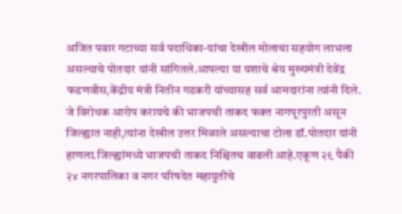अजित पवार गटाच्या सर्व पदाधिका-यांचा देखील मोलाचा सहयोग लाभला असल्याचे पोतदार यांनी सांगितले.आपल्या या यशाचे श्रेय मुख्यमंत्री देवेंद्र फडणवीस,केंद्रीय मंत्री नितीन गडकरी यांच्यासह सर्व आमदारांना त्यांनी दिले.
जे विरोधक आरोप करायचे की भाजपची ताकद फक्त नागपूरपुरती असून जिल्ह्यात नाही,त्यांना देखील उत्तर मिळाले असल्याचा टोला डॉ.पोतदार यांनी हाणला.जिल्ह्यांमध्ये भाजपची ताकद निश्चितच वाढली आहे.एकूण २९ पैकी २४ नगरपालिका व नगर परिषदेत महायुतीचे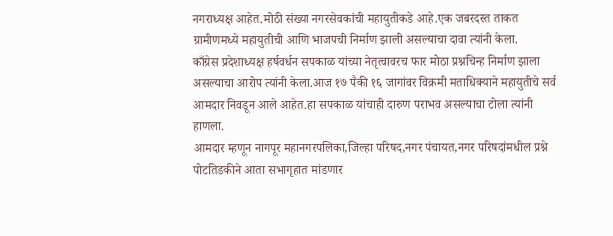नगराध्यक्ष आहेत.मोठी संख्या नगरसेवकांची महायुतीकडे आहे.एक जबरदस्त ताकत ग्रामीणमध्ये महायुतीची आणि भाजपची निर्माण झाली असल्याचा दावा त्यांनी केला.
काँग्रेस प्रदेशाध्यक्ष हर्षवर्धन सपकाळ यांच्या नेतृत्वावरच फार मोठा प्रश्नचिन्ह निर्माण झाला असल्याचा आरोप त्यांनी केला.आज १७ पैकी १६ जागांवर विक्रमी मताधिक्याने महायुतीचे सर्व आमदार निवडून आले आहेत.हा सपकाळ यांचाही दारुण पराभव असल्याचा टोला त्यांनी हाणला.
आमदार म्हणून नागपूर महानगरपलिका,जिल्हा परिषद,नगर पंचायत,नगर परिषदांमधील प्रश्ने पोटतिडकीने आता सभागृहात मांडणार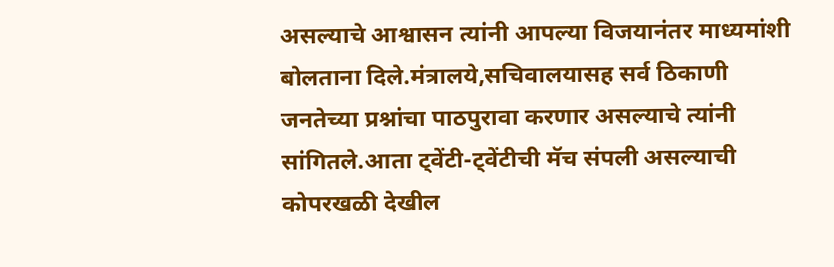असल्याचे आश्वासन त्यांनी आपल्या विजयानंतर माध्यमांशी बोलताना दिले.मंत्रालये,सचिवालयासह सर्व ठिकाणी जनतेच्या प्रश्नांचा पाठपुरावा करणार असल्याचे त्यांनी सांगितले.आता ट्वेंटी-ट्वेंटीची मॅच संपली असल्याची कोपरखळी देखील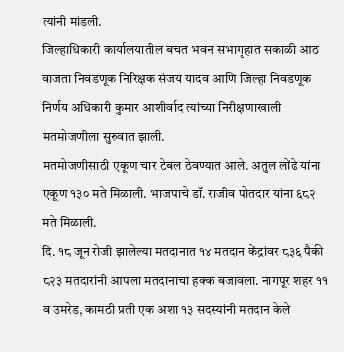त्यांनी मांडली.
जिल्हाधिकारी कार्यालयातील बचत भवन सभागृहात सकाळी आठ वाजता निवडणूक निरिक्षक संजय यादव आणि जिल्हा निवडणूक निर्णय अधिकारी कुमार आशीर्वाद त्यांच्या निरीक्षणाखाली मतमोजणीला सुरुवात झाली.
मतमोजणीसाठी एकूण चार टेबल ठेवण्यात आले. अतुल लोंढे यांना एकूण १३० मते मिळाली. भाजपाचे डॉ. राजीव पोतदार यांना ६८२ मते मिळाली.
दि. १८ जून रोजी झालेल्या मतदानात १४ मतदान केंद्रांवर ८३६ पैकी ८२३ मतदारांनी आपला मतदानाचा हक्क बजावला. नागपूर शहर ११ व उमरेड, कामठी प्रती एक अशा १३ सदस्यांनी मतदान केले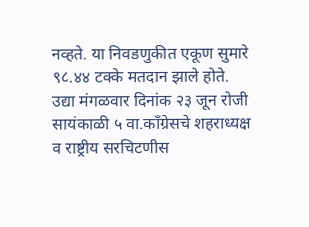नव्हते. या निवडणुकीत एकूण सुमारे ९८.४४ टक्के मतदान झाले होते.
उद्या मंगळवार दिनांक २३ जून रोजी सायंकाळी ५ वा.काँग्रेसचे शहराध्यक्ष व राष्ट्रीय सरचिटणीस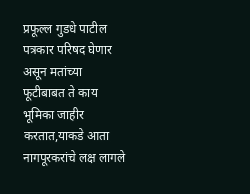प्रफूल्ल गुडधे पाटील पत्रकार परिषद घेणार असून मतांच्या फूटीबाबत ते काय भूमिका जाहीर करतात,याकडे आता नागपूरकरांचे लक्ष लागले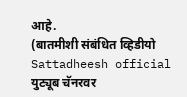आहे.
(बातमीशी संबंधित व्हिडीयो Sattadheesh official युट्यूब चॅनरवर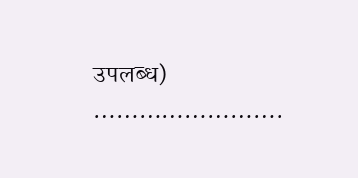उपलब्ध)
…………………….